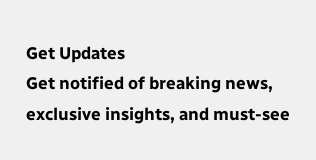Get Updates
Get notified of breaking news, exclusive insights, and must-see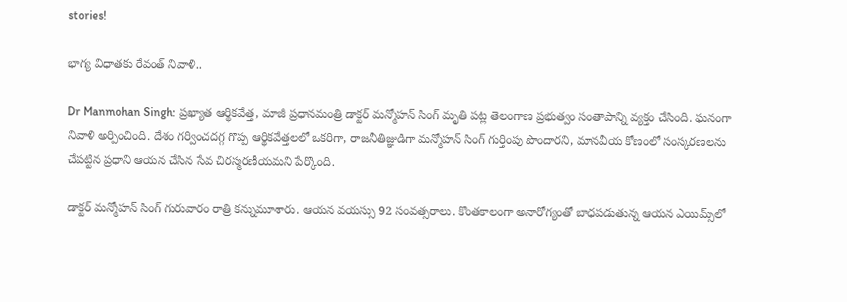stories!

భాగ్య విధాతకు రేవంత్ నివాళి..

Dr Manmohan Singh: ప్రఖ్యాత ఆర్థికవేత్త, మాజీ ప్రధానమంత్రి డాక్టర్ మన్మోహన్ సింగ్ మృతి పట్ల తెలంగాణ ప్రభుత్వం సంతాపాన్ని వ్యక్తం చేసింది. ఘనంగా నివాళి అర్పించింది. దేశం గర్వించదగ్గ గొప్ప ఆర్థికవేత్తలలో ఒకరిగా, రాజనీతిజ్ఞుడిగా మన్మోహన్ సింగ్ గుర్తింపు పొందారని, మానవీయ కోణంలో సంస్కరణలను చేపట్టిన ప్రధాని ఆయన చేసిన సేవ చిరస్మరణీయమని పేర్కొంది.

డాక్టర్ మన్మోహన్ సింగ్ గురువారం రాత్రి కన్నుమూశారు. ఆయన వయస్సు 92 సంవత్సరాలు. కొంతకాలంగా అనారోగ్యంతో బాధపడుతున్న ఆయన ఎయిమ్స్‌లో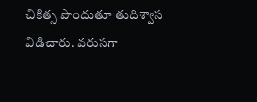చికిత్స పొందుతూ తుదిశ్వాస విడిచారు. వరుసగా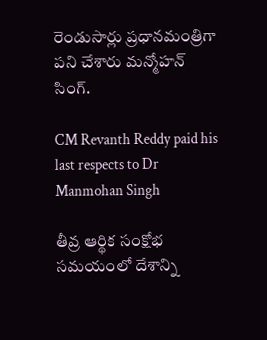రెండుసార్లు ప్రధానమంత్రిగా పని చేశారు మన్మోహన్ సింగ్.

CM Revanth Reddy paid his last respects to Dr Manmohan Singh

తీవ్ర ఆర్థిక సంక్షోభ సమయంలో దేశాన్ని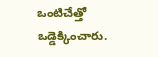ఒంటిచేత్తో ఒడ్డెక్కించారు.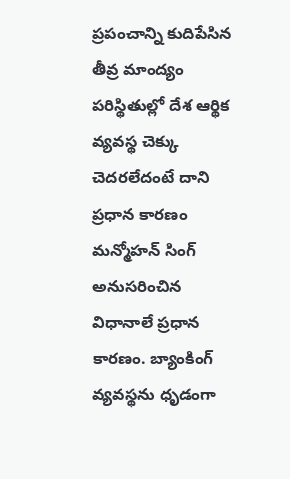ప్రపంచాన్ని కుదిపేసిన తీవ్ర మాంద్యం పరిస్థితుల్లో దేశ ఆర్థిక వ్యవస్థ చెక్కు చెదరలేదంటే దాని ప్రధాన కారణం మన్మోహన్ సింగ్ అనుసరించిన విధానాలే ప్రధాన కారణం. బ్యాంకింగ్ వ్యవస్థను ధృడంగా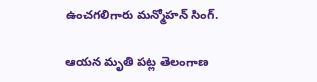ఉంచగలిగారు మన్మోహన్ సింగ్.

ఆయన మృతి పట్ల తెలంగాణ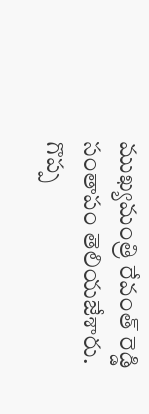ముఖ్యమంత్రి రేవంత్ రెడ్డి సంతాపం తెలియజేశారు. గొప్ప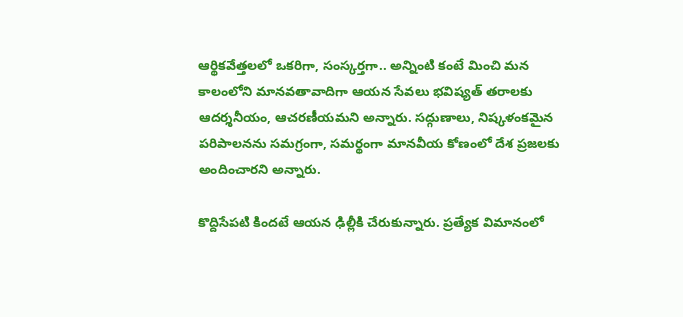ఆర్థికవేత్తలలో ఒకరిగా, సంస్కర్తగా.. అన్నింటి కంటే మించి మన కాలంలోని మానవతావాదిగా ఆయన సేవలు భవిష్యత్ తరాలకు ఆదర్శనీయం, ఆచరణీయమని అన్నారు. సద్గుణాలు, నిష్కళంకమైన పరిపాలనను సమగ్రంగా, సమర్థంగా మానవీయ కోణంలో దేశ ప్రజలకు అందించారని అన్నారు.

కొద్దిసేపటి కిందటే ఆయన ఢిల్లీకి చేరుకున్నారు. ప్రత్యేక విమానంలో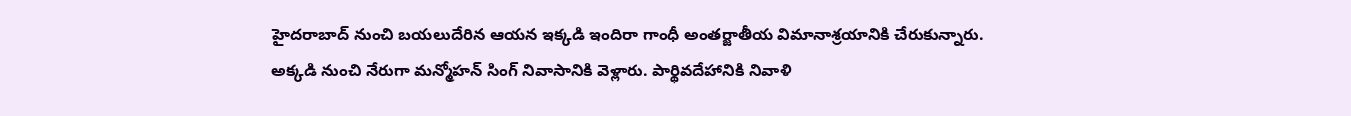హైదరాబాద్ నుంచి బయలుదేరిన ఆయన ఇక్కడి ఇందిరా గాంధీ అంతర్జాతీయ విమానాశ్రయానికి చేరుకున్నారు. అక్కడి నుంచి నేరుగా మన్మోహన్ సింగ్ నివాసానికి వెళ్లారు. పార్థివదేహానికి నివాళి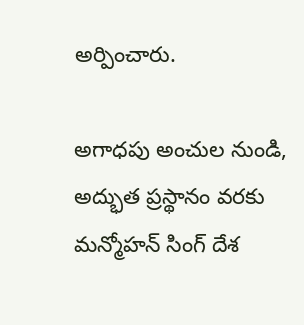అర్పించారు.

అగాధపు అంచుల నుండి, అద్భుత ప్రస్థానం వరకు మన్మోహన్ సింగ్ దేశ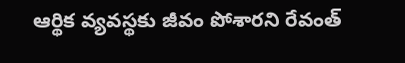ఆర్థిక వ్యవస్థకు జీవం పోశారని రేవంత్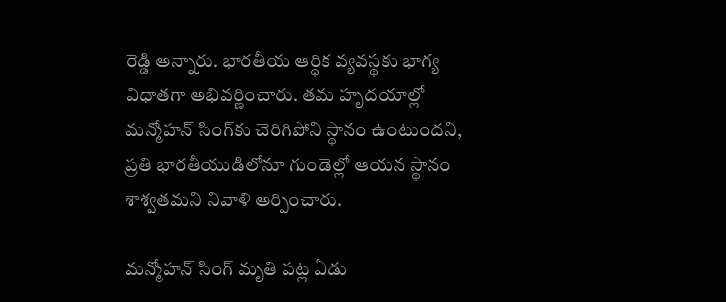రెడ్డి అన్నారు. భారతీయ ఆర్ధిక వ్యవస్థకు భాగ్య విధాతగా అభివర్ణించారు. తమ హృదయాల్లో మన్మోహన్ సింగ్‌కు చెరిగిపోని స్థానం ఉంటుందని, ప్రతి భారతీయుడిలోనూ గుండెల్లో ఆయన స్థానం శాశ్వతమని నివాళి అర్పించారు.

మన్మోహన్ సింగ్ మృతి పట్ల ఏడు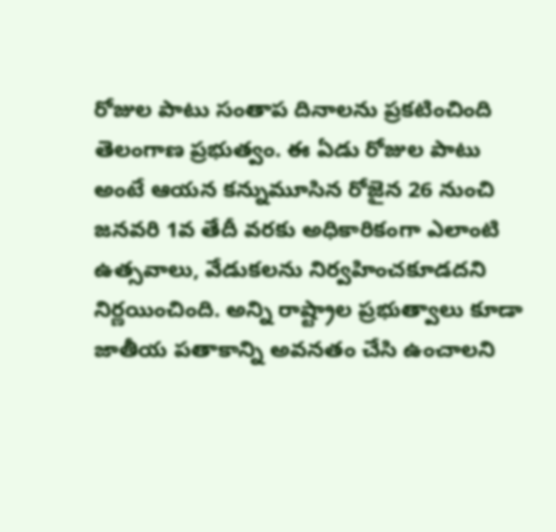రోజుల పాటు సంతాప దినాలను ప్రకటించింది తెలంగాణ ప్రభుత్వం. ఈ ఏడు రోజుల పాటు అంటే ఆయన కన్నుమూసిన రోజైన 26 నుంచి జనవరి 1వ తేదీ వరకు అధికారికంగా ఎలాంటి ఉత్సవాలు, వేడుకలను నిర్వహించకూడదని నిర్ణయించింది. అన్ని రాష్ట్రాల ప్రభుత్వాలు కూడా జాతీయ పతాకాన్ని అవనతం చేసి ఉంచాలని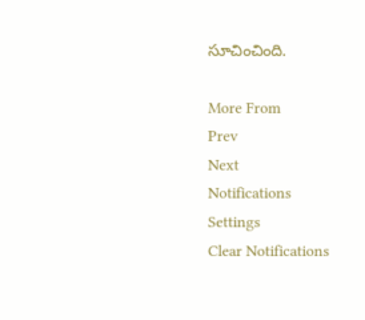సూచించింది.

More From
Prev
Next
Notifications
Settings
Clear Notifications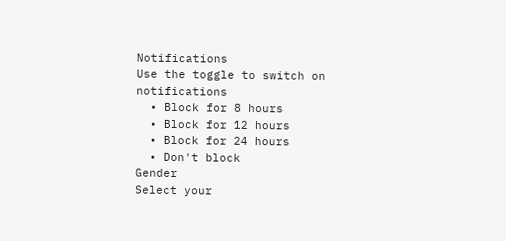Notifications
Use the toggle to switch on notifications
  • Block for 8 hours
  • Block for 12 hours
  • Block for 24 hours
  • Don't block
Gender
Select your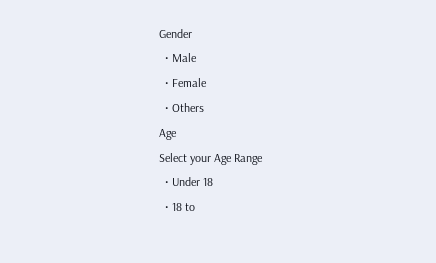Gender
  • Male
  • Female
  • Others
Age
Select your Age Range
  • Under 18
  • 18 to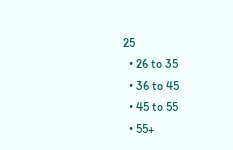25
  • 26 to 35
  • 36 to 45
  • 45 to 55
  • 55+